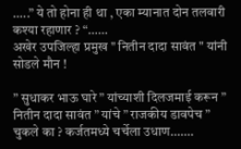…..” ये तो होना ही था , एका म्यानात दोन तलवारी कश्या रहाणार ? “……
अखेर उपजिल्हा प्रमुख " नितीन दादा सावंत " यांनी सोडले मौन !

” सुधाकर भाऊ घारे ” यांच्याशी दिलजमाई करून ” नितीन दादा सावंत ” यांचे ” राजकीय डावपेच ” चुकले का ? कर्जतमध्ये चर्चेला उधाण…….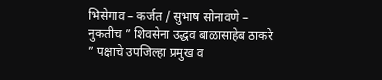भिसेगाव – कर्जत / सुभाष सोनावणे –
नुकतीच ” शिवसेना उद्धव बाळासाहेब ठाकरे ” पक्षाचे उपजिल्हा प्रमुख व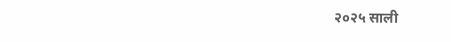२०२५ साली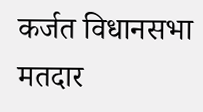कर्जत विधानसभा मतदार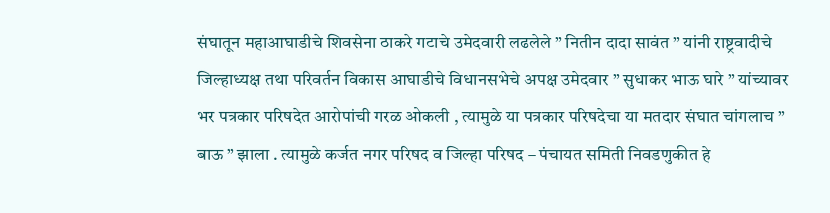संघातून महाआघाडीचे शिवसेना ठाकरे गटाचे उमेदवारी लढलेले ” नितीन दादा सावंत ” यांनी राष्ट्रवादीचे जिल्हाध्यक्ष तथा परिवर्तन विकास आघाडीचे विधानसभेचे अपक्ष उमेदवार ” सुधाकर भाऊ घारे ” यांच्यावर भर पत्रकार परिषदेत आरोपांची गरळ ओकली , त्यामुळे या पत्रकार परिषदेचा या मतदार संघात चांगलाच ” बाऊ ” झाला . त्यामुळे कर्जत नगर परिषद व जिल्हा परिषद – पंचायत समिती निवडणुकीत हे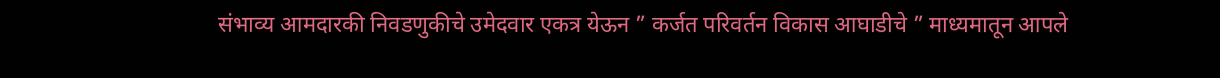संभाव्य आमदारकी निवडणुकीचे उमेदवार एकत्र येऊन ” कर्जत परिवर्तन विकास आघाडीचे ” माध्यमातून आपले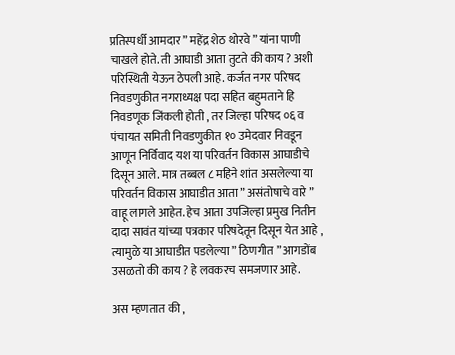प्रतिस्पर्धी आमदार ” महेंद्र शेठ थोरवे ” यांना पाणी चाखले होते. ती आघाडी आता तुटते की काय ? अशी परिस्थिती येऊन ठेपली आहे. कर्जत नगर परिषद निवडणुकीत नगराध्यक्ष पदा सहित बहुमताने हि निवडणूक जिंकली होती , तर जिल्हा परिषद ०६ व पंचायत समिती निवडणुकीत १० उमेदवार निवडून आणून निर्विवाद यश या परिवर्तन विकास आघाडीचे दिसून आले. मात्र तब्बल ८ महिने शांत असलेल्या या परिवर्तन विकास आघाडीत आता ” असंतोषाचे वारे ” वाहू लागले आहेत. हेच आता उपजिल्हा प्रमुख नितीन दादा सावंत यांच्या पत्रकार परिषदेतून दिसून येत आहे , त्यामुळे या आघाडीत पडलेल्या ” ठिणगीत ” आगडोंब उसळतो की काय ? हे लवकरच समजणार आहे.

अस म्हणतात की ,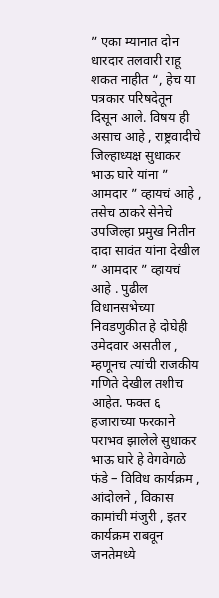” एका म्यानात दोन धारदार तलवारी राहू शकत नाहीत “, हेच या पत्रकार परिषदेतून दिसून आले. विषय ही असाच आहे , राष्ट्रवादीचे जिल्हाध्यक्ष सुधाकर भाऊ घारे यांना ” आमदार ” व्हायचं आहे , तसेच ठाकरे सेनेचे उपजिल्हा प्रमुख नितीन दादा सावंत यांना देखील ” आमदार ” व्हायचं आहे . पुढील विधानसभेच्या निवडणुकीत हे दोघेही उमेदवार असतील , म्हणूनच त्यांची राजकीय गणिते देखील तशीच आहेत. फक्त ६ हजाराच्या फरकाने पराभव झालेले सुधाकर भाऊ घारे हे वेगवेगळे फंडे – विविध कार्यक्रम , आंदोलने , विकास कामांची मंजुरी , इतर कार्यक्रम राबवून जनतेमध्ये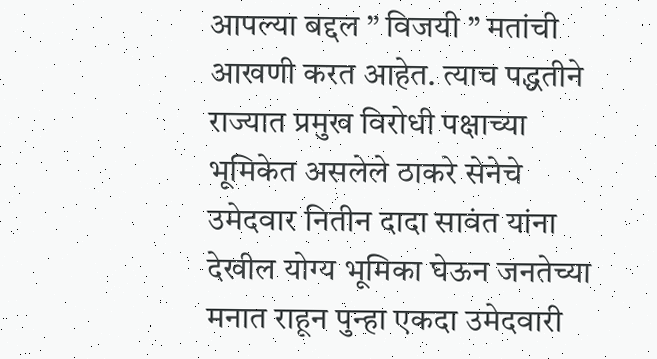आपल्या बद्दल ” विजयी ” मतांची आखणी करत आहेत. त्याच पद्धतीने राज्यात प्रमुख विरोधी पक्षाच्या भूमिकेत असलेले ठाकरे सेनेचे उमेदवार नितीन दादा सावंत यांना देखील योग्य भूमिका घेऊन जनतेच्या मनात राहून पुन्हा एकदा उमेदवारी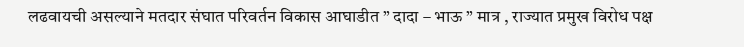लढवायची असल्याने मतदार संघात परिवर्तन विकास आघाडीत ” दादा – भाऊ ” मात्र , राज्यात प्रमुख विरोध पक्ष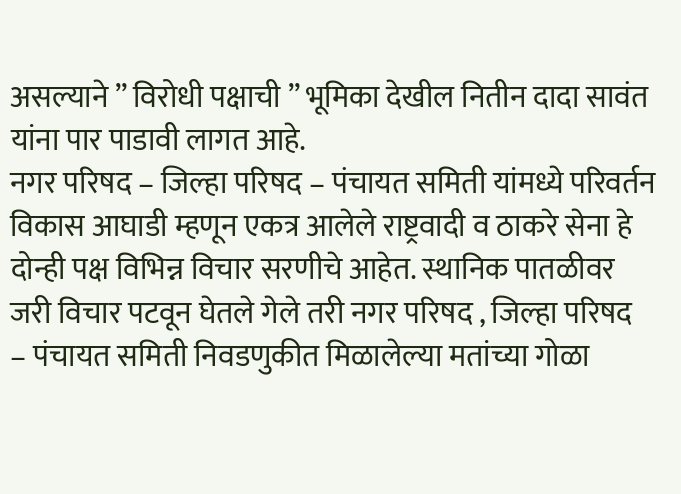असल्याने ” विरोधी पक्षाची ” भूमिका देखील नितीन दादा सावंत यांना पार पाडावी लागत आहे.
नगर परिषद – जिल्हा परिषद – पंचायत समिती यांमध्ये परिवर्तन विकास आघाडी म्हणून एकत्र आलेले राष्ट्रवादी व ठाकरे सेना हे दोन्ही पक्ष विभिन्न विचार सरणीचे आहेत. स्थानिक पातळीवर जरी विचार पटवून घेतले गेले तरी नगर परिषद , जिल्हा परिषद – पंचायत समिती निवडणुकीत मिळालेल्या मतांच्या गोळा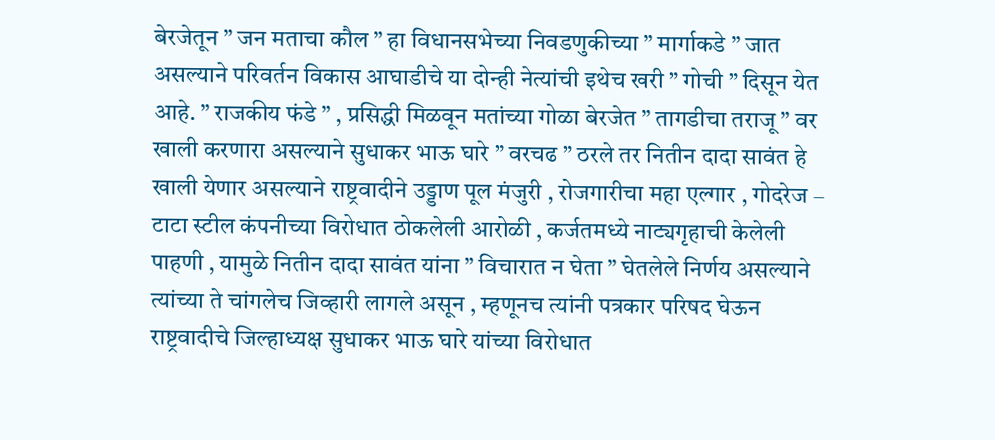बेरजेतून ” जन मताचा कौल ” हा विधानसभेच्या निवडणुकीच्या ” मार्गाकडे ” जात असल्याने परिवर्तन विकास आघाडीचे या दोन्ही नेत्यांची इथेच खरी ” गोची ” दिसून येत आहे. ” राजकीय फंडे ” , प्रसिद्धी मिळवून मतांच्या गोळा बेरजेत ” तागडीचा तराजू ” वर खाली करणारा असल्याने सुधाकर भाऊ घारे ” वरचढ ” ठरले तर नितीन दादा सावंत हे खाली येणार असल्याने राष्ट्रवादीने उड्डाण पूल मंजुरी , रोजगारीचा महा एल्गार , गोदरेज – टाटा स्टील कंपनीच्या विरोधात ठोकलेली आरोळी , कर्जतमध्ये नाट्यगृहाची केलेली पाहणी , यामुळे नितीन दादा सावंत यांना ” विचारात न घेता ” घेतलेले निर्णय असल्याने त्यांच्या ते चांगलेच जिव्हारी लागले असून , म्हणूनच त्यांनी पत्रकार परिषद घेऊन राष्ट्रवादीचे जिल्हाध्यक्ष सुधाकर भाऊ घारे यांच्या विरोधात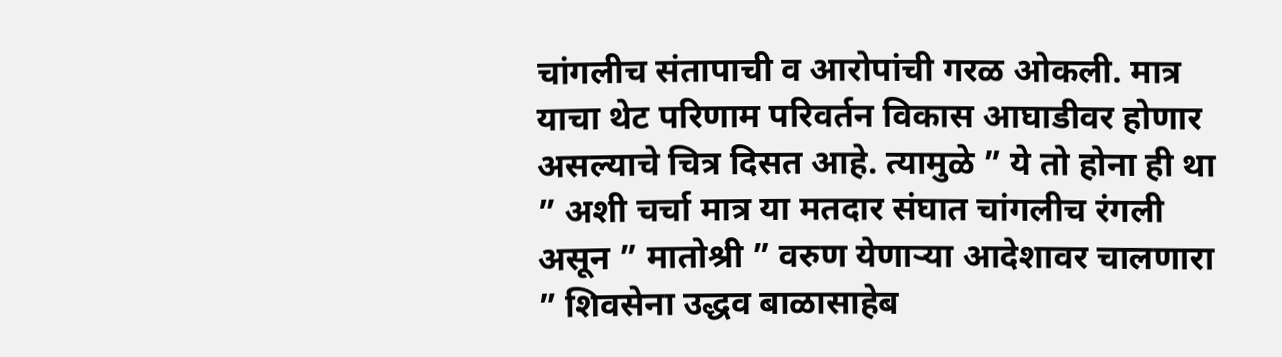चांगलीच संतापाची व आरोपांची गरळ ओकली. मात्र याचा थेट परिणाम परिवर्तन विकास आघाडीवर होणार असल्याचे चित्र दिसत आहे. त्यामुळे ” ये तो होना ही था ” अशी चर्चा मात्र या मतदार संघात चांगलीच रंगली असून ” मातोश्री ” वरुण येणाऱ्या आदेशावर चालणारा ” शिवसेना उद्धव बाळासाहेब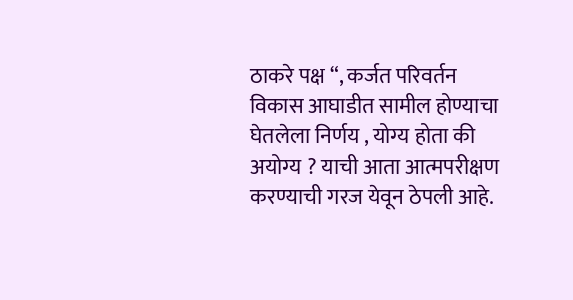ठाकरे पक्ष “, कर्जत परिवर्तन विकास आघाडीत सामील होण्याचा घेतलेला निर्णय , योग्य होता की अयोग्य ? याची आता आत्मपरीक्षण करण्याची गरज येवून ठेपली आहे.